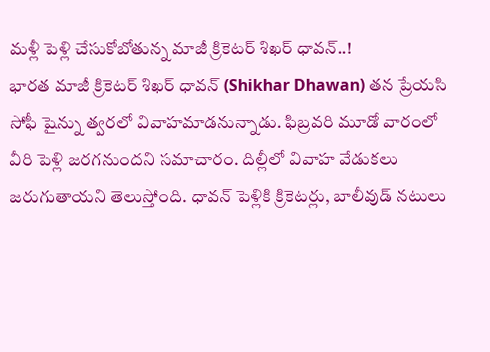మళ్లీ పెళ్లి చేసుకోబోతున్న మాజీ క్రికెటర్ శిఖర్ ధావన్..!
భారత మాజీ క్రికెటర్ శిఖర్ ధావన్ (Shikhar Dhawan) తన ప్రేయసి సోఫీ షైన్ను త్వరలో వివాహమాడనున్నాడు. ఫిబ్రవరి మూడో వారంలో వీరి పెళ్లి జరగనుందని సమాచారం. దిల్లీలో వివాహ వేడుకలు జరుగుతాయని తెలుస్తోంది. ధావన్ పెళ్లికి క్రికెటర్లు, బాలీవుడ్ నటులు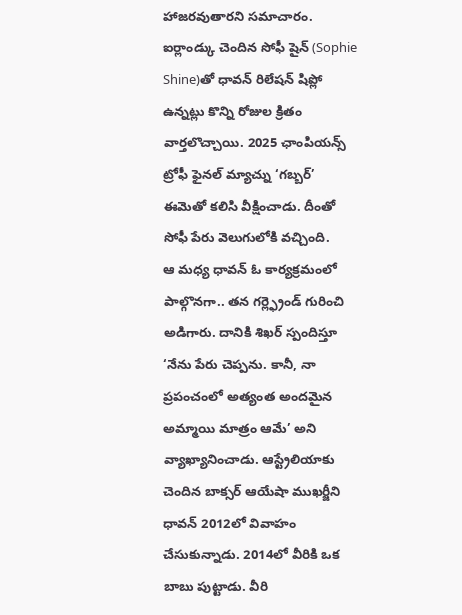హాజరవుతారని సమాచారం. ఐర్లాండ్కు చెందిన సోఫీ షైన్ (Sophie Shine)తో ధావన్ రిలేషన్ షిప్లో ఉన్నట్లు కొన్ని రోజుల క్రితం వార్తలొచ్చాయి. 2025 ఛాంపియన్స్ ట్రోఫీ ఫైనల్ మ్యాచ్ను ‘గబ్బర్’ ఈమెతో కలిసి వీక్షించాడు. దీంతో సోఫీ పేరు వెలుగులోకి వచ్చింది.
ఆ మధ్య ధావన్ ఓ కార్యక్రమంలో పాల్గొనగా.. తన గర్ల్ఫ్రెండ్ గురించి అడిగారు. దానికి శిఖర్ స్పందిస్తూ ‘నేను పేరు చెప్పను. కానీ, నా ప్రపంచంలో అత్యంత అందమైన అమ్మాయి మాత్రం ఆమే’ అని వ్యాఖ్యానించాడు. ఆస్ట్రేలియాకు చెందిన బాక్సర్ ఆయేషా ముఖర్జీని ధావన్ 2012లో వివాహం చేసుకున్నాడు. 2014లో వీరికి ఒక బాబు పుట్టాడు. వీరి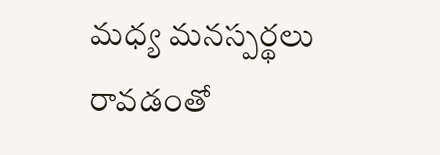మధ్య మనస్పర్థలు రావడంతో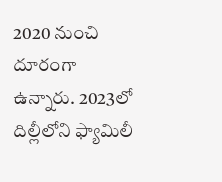2020 నుంచి దూరంగా ఉన్నారు. 2023లో దిల్లీలోని ఫ్యామిలీ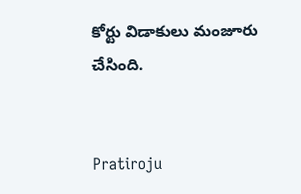కోర్టు విడాకులు మంజూరు చేసింది.


Pratiroju